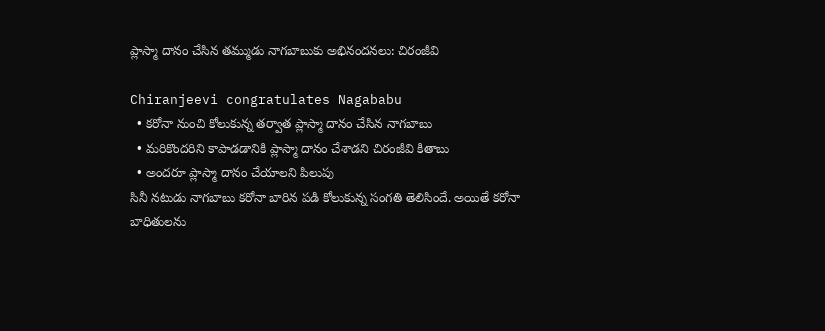ప్లాస్మా దానం చేసిన తమ్ముడు నాగబాబుకు అభినందనలు: చిరంజీవి

Chiranjeevi congratulates Nagababu
  • కరోనా నుంచి కోలుకున్న తర్వాత ప్లాస్మా దానం చేసిన నాగబాబు
  • మరికొందరిని కాపాడడానికి ప్లాస్మా దానం చేశాడని చిరంజీవి కితాబు
  • అందరూ ప్లాస్మా దానం చేయాలని పిలుపు
సినీ నటుడు నాగబాబు కరోనా బారిన పడి కోలుకున్న సంగతి తెలిసిందే. అయితే కరోనా బాధితులను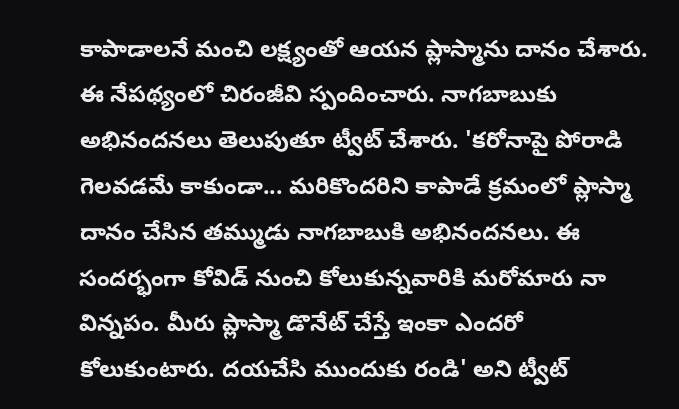కాపాడాలనే మంచి లక్ష్యంతో ఆయన ప్లాస్మాను దానం చేశారు. ఈ నేపథ్యంలో చిరంజీవి స్పందించారు. నాగబాబుకు అభినందనలు తెలుపుతూ ట్వీట్ చేశారు. 'కరోనాపై పోరాడి గెలవడమే కాకుండా... మరికొందరిని కాపాడే క్రమంలో ప్లాస్మా దానం చేసిన తమ్ముడు నాగబాబుకి అభినందనలు. ఈ సందర్భంగా కోవిడ్ నుంచి కోలుకున్నవారికి మరోమారు నా విన్నపం. మీరు ప్లాస్మా డొనేట్ చేస్తే ఇంకా ఎందరో కోలుకుంటారు. దయచేసి ముందుకు రండి' అని ట్వీట్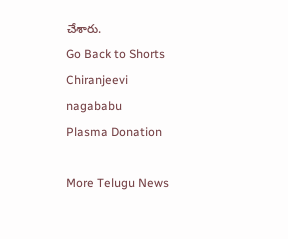చేశారు.
Go Back to Shorts
Chiranjeevi
nagababu
Plasma Donation

More Telugu News